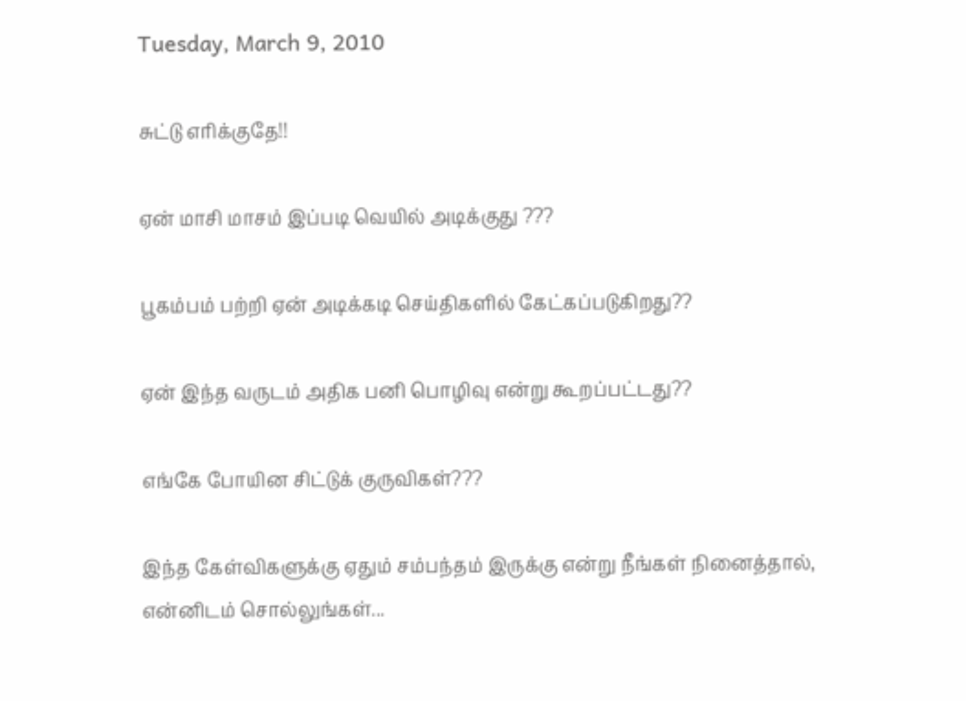Tuesday, March 9, 2010

சுட்டு எரிக்குதே!!

ஏன் மாசி மாசம் இப்படி வெயில் அடிக்குது ???

பூகம்பம் பற்றி ஏன் அடிக்கடி செய்திகளில் கேட்கப்படுகிறது??

ஏன் இந்த வருடம் அதிக பனி பொழிவு என்று கூறப்பட்டது??

எங்கே போயின சிட்டுக் குருவிகள்???

இந்த கேள்விகளுக்கு ஏதும் சம்பந்தம் இருக்கு என்று நீங்கள் நினைத்தால், என்னிடம் சொல்லுங்கள்...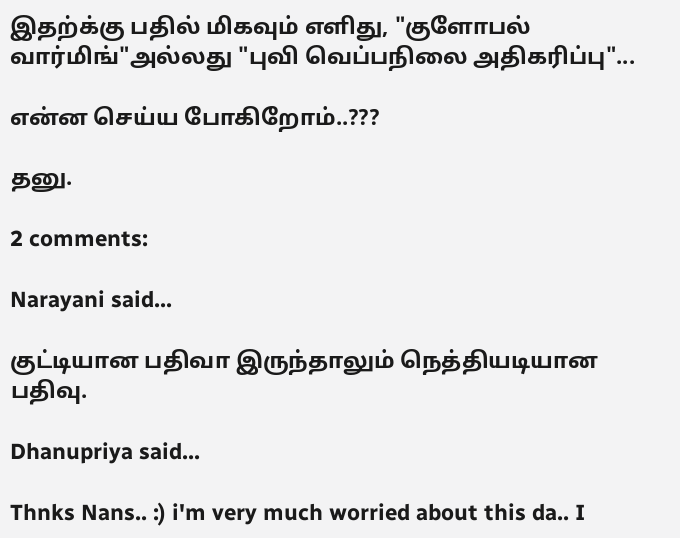இதற்க்கு பதில் மிகவும் எளிது, "குளோபல் வார்மிங்"அல்லது "புவி வெப்பநிலை அதிகரிப்பு"...

என்ன செய்ய போகிறோம்..???

தனு.

2 comments:

Narayani said...

குட்டியான பதிவா இருந்தாலும் நெத்தியடியான பதிவு.

Dhanupriya said...

Thnks Nans.. :) i'm very much worried about this da.. I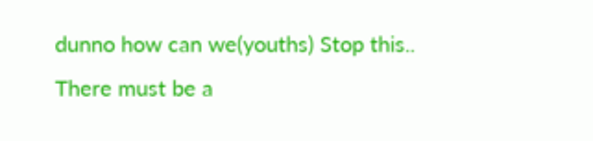dunno how can we(youths) Stop this.. There must be a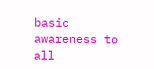basic awareness to all